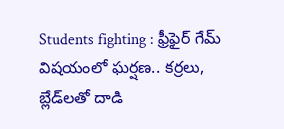Students fighting : ఫ్రీఫైర్ గేమ్ విషయంలో ఘర్షణ.. కర్రలు, బ్లేడ్‌లతో దాడి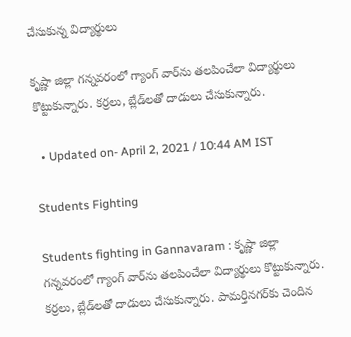చేసుకున్న విద్యార్థులు

కృష్ణా జిల్లా గన్నవరంలో గ్యాంగ్‌ వార్‌ను తలపించేలా విద్యార్థులు కొట్టుకున్నారు. కర్రలు, బ్లేడ్‌లతో దాడులు చేసుకున్నారు.

  • Updated on- April 2, 2021 / 10:44 AM IST

Students Fighting

Students fighting in Gannavaram : కృష్ణా జిల్లా గన్నవరంలో గ్యాంగ్‌ వార్‌ను తలపించేలా విద్యార్థులు కొట్టుకున్నారు. కర్రలు, బ్లేడ్‌లతో దాడులు చేసుకున్నారు. పామర్తినగర్‌కు చెందిన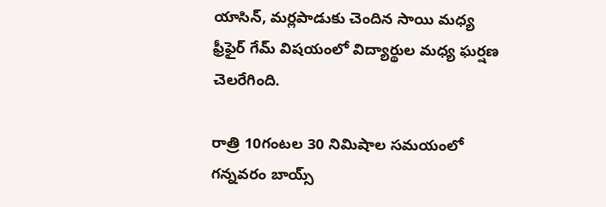యాసిన్, మర్లపాడుకు చెందిన సాయి మధ్య ఫ్రీఫైర్ గేమ్ విషయంలో విద్యార్థుల మధ్య ఘర్షణ చెలరేగింది.

రాత్రి 10గంటల 30 నిమిషాల సమయంలో గన్నవరం బాయ్స్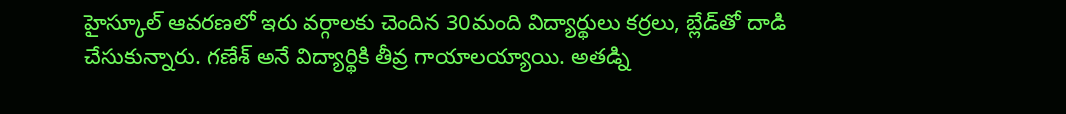హైస్కూల్ ఆవరణలో ఇరు వర్గాలకు చెందిన 30మంది విద్యార్థులు కర్రలు, బ్లేడ్‌తో దాడి చేసుకున్నారు. గణేశ్‌ అనే విద్యార్థికి తీవ్ర గాయాలయ్యాయి. అతడ్ని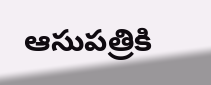ఆసుపత్రికి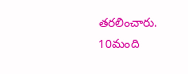తరలించారు. 10మంది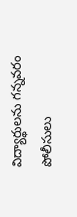విద్యార్థులను గన్నవరం పోలీసులు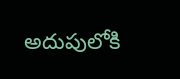అదుపులోకి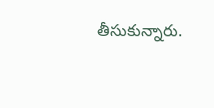తీసుకున్నారు.